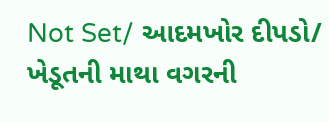Not Set/ આદમખોર દીપડો/ ખેડૂતની માથા વગરની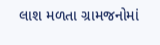લાશ મળતા ગ્રામજનોમાં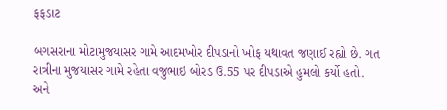ફફડાટ

બગસરાના મોટામુજયાસર ગામે આદમખોર દીપડાનો ખોફ યથાવત જણાઈ રહ્યો છે. ગત રાત્રીના મુજયાસર ગામે રહેતા વજુભાઇ બોરડ ઉ.55 પર દીપડાએ હુમલો કર્યો હતો. અને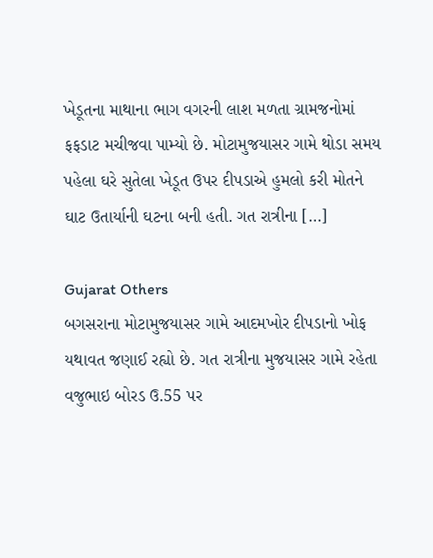ખેડૂતના માથાના ભાગ વગરની લાશ મળતા ગ્રામજનોમાં ફફડાટ મચીજવા પામ્યો છે. મોટામુજયાસર ગામે થોડા સમય પહેલા ઘરે સુતેલા ખેડૂત ઉપર દીપડાએ હુમલો કરી મોતને ઘાટ ઉતાર્યાની ઘટના બની હતી. ગત રાત્રીના […]

Gujarat Others
બગસરાના મોટામુજયાસર ગામે આદમખોર દીપડાનો ખોફ યથાવત જણાઈ રહ્યો છે. ગત રાત્રીના મુજયાસર ગામે રહેતા વજુભાઇ બોરડ ઉ.55 પર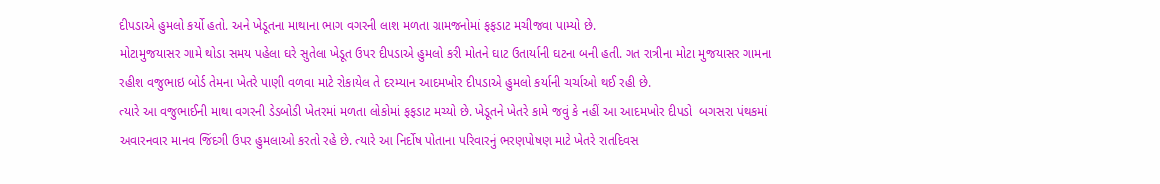દીપડાએ હુમલો કર્યો હતો. અને ખેડૂતના માથાના ભાગ વગરની લાશ મળતા ગ્રામજનોમાં ફફડાટ મચીજવા પામ્યો છે.
મોટામુજયાસર ગામે થોડા સમય પહેલા ઘરે સુતેલા ખેડૂત ઉપર દીપડાએ હુમલો કરી મોતને ઘાટ ઉતાર્યાની ઘટના બની હતી. ગત રાત્રીના મોટા મુજયાસર ગામના રહીશ વજુભાઇ બોર્ડ તેમના ખેતરે પાણી વળવા માટે રોકાયેલ તે દરમ્યાન આદમખોર દીપડાએ હુમલો કર્યાની ચર્ચાઓ થઈ રહી છે.
ત્યારે આ વજુભાઈની માથા વગરની ડેડબોડી ખેતરમાં મળતા લોકોમાં ફફડાટ મચ્યો છે. ખેડૂતને ખેતરે કામે જવું કે નહીં આ આદમખોર દીપડો  બગસરા પંથકમાં અવારનવાર માનવ જિંદગી ઉપર હુમલાઓ કરતો રહે છે. ત્યારે આ નિર્દોષ પોતાના પરિવારનું ભરણપોષણ માટે ખેતરે રાતદિવસ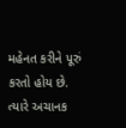મહેનત કરીને પૂરું કરતો હોય છે. ત્યારે અચાનક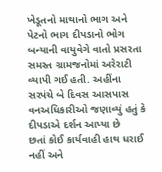ખેડૂતનો માથાનો ભાગ અને પેટનો ભાગ દીપડાનો ભોગ બન્યાની વાયુવેગે વાતો પ્રસરતા સમસ્ત ગ્રામજનોમાં અરેરાટી વ્યાપી ગઈ હતી. અહીંના સરપંચે બે દિવસ આસપાસ વનઅધિકારીઓ જણાવ્યું હતું કે દીપડાએ દર્શન આપ્યા છે
છતાં કોઈ કાર્યવાહી હાથ ધરાઈ નહીં અને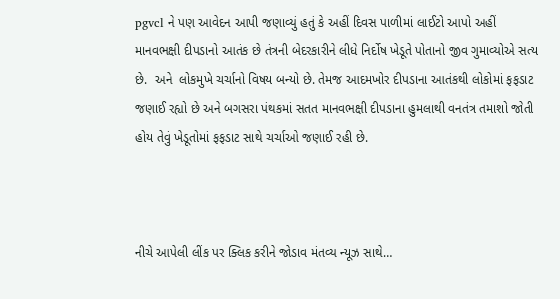pgvcl ને પણ આવેદન આપી જણાવ્યું હતું કે અહીં દિવસ પાળીમાં લાઈટો આપો અહીં માનવભક્ષી દીપડાનો આતંક છે તંત્રની બેદરકારીને લીધે નિર્દોષ ખેડૂતે પોતાનો જીવ ગુમાવ્યોએ સત્ય છે.  અને  લોકમુખે ચર્ચાનો વિષય બન્યો છે. તેમજ આદમખોર દીપડાના આતંકથી લોકોમાં ફફડાટ જણાઈ રહ્યો છે અને બગસરા પંથકમાં સતત માનવભક્ષી દીપડાના હુમલાથી વનતંત્ર તમાશો જોતી હોય તેવું ખેડૂતોમાં ફફડાટ સાથે ચર્ચાઓ જણાઈ રહી છે.



નીચે આપેલી લીંક પર ક્લિક કરીને જોડાવ મંતવ્ય ન્યૂઝ સાથે…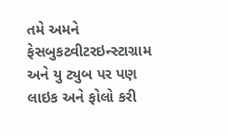તમે અમને ફેસબુકટ્વીટરઇન્સ્ટાગ્રામ અને યુ ટ્યુબ પર પણ લાઇક અને ફોલો કરી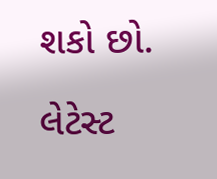શકો છો.

લેટેસ્ટ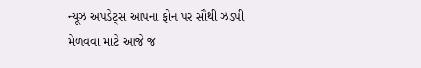ન્યૂઝ અપડેટ્સ આપના ફોન પર સૌથી ઝડપી મેળવવા માટે આજે જ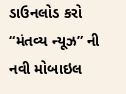ડાઉનલોડ કરો “મંતવ્ય ન્યૂઝ” ની નવી મોબાઇલ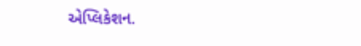એપ્લિકેશન.